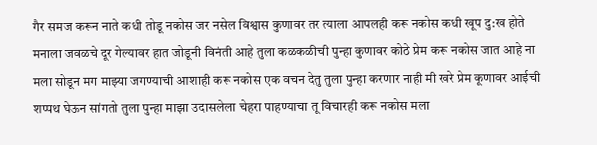गैर समज करून नाते कधी तोडू नकोस जर नसेल विश्वास कुणावर तर त्याला आपलही करू नकोस कधी खूप दु:ख होते मनाला जवळचे दूर गेल्यावर हात जोडूनी विनंती आहे तुला कळकळीची पुन्हा कुणावर कोठे प्रेम करू नकोस जात आहे ना मला सोडून मग माझ्या जगण्याची आशाही करू नकोस एक वचन देतु तुला पुन्हा करणार नाही मी खरे प्रेम कूणावर आईची शप्पथ घेऊन सांगतो तुला पुन्हा माझा उदासलेला चेहरा पाहण्याचा तू विचारही करू नकोस मला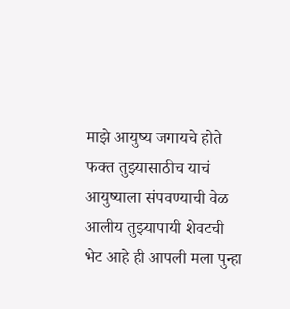माझे आयुष्य जगायचे होते फक्त तुझ्यासाठीच याचं आयुष्याला संपवण्याची वेळ आलीय तुझ्यापायी शेवटची भेट आहे ही आपली मला पुन्हा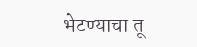भेटण्याचा तू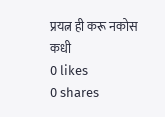प्रयत्न ही करू नकोस कधी
0 likes
0 shares